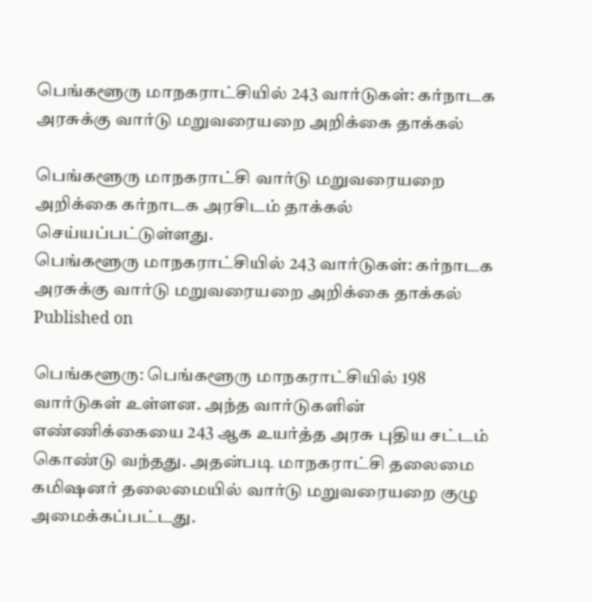பெங்களூரு மாநகராட்சியில் 243 வார்டுகள்: கர்நாடக அரசுக்கு வார்டு மறுவரையறை அறிக்கை தாக்கல்

பெங்களூரு மாநகராட்சி வார்டு மறுவரையறை அறிக்கை கர்நாடக அரசிடம் தாக்கல் செய்யப்பட்டுள்ளது.
பெங்களூரு மாநகராட்சியில் 243 வார்டுகள்: கர்நாடக அரசுக்கு வார்டு மறுவரையறை அறிக்கை தாக்கல்
Published on

பெங்களூரு: பெங்களூரு மாநகராட்சியில் 198 வார்டுகள் உள்ளன. அந்த வார்டுகளின் எண்ணிக்கையை 243 ஆக உயர்த்த அரசு புதிய சட்டம் கொண்டு வந்தது. அதன்படி மாநகராட்சி தலைமை கமிஷனர் தலைமையில் வார்டு மறுவரையறை குழு அமைக்கப்பட்டது.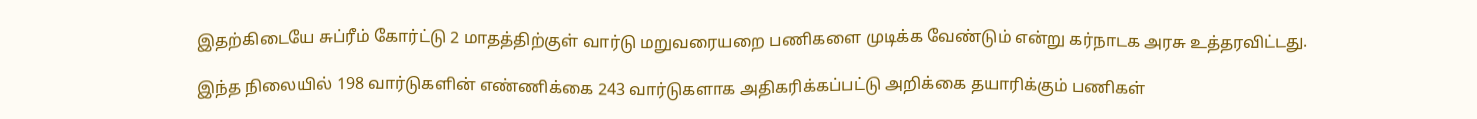இதற்கிடையே சுப்ரீம் கோர்ட்டு 2 மாதத்திற்குள் வார்டு மறுவரையறை பணிகளை முடிக்க வேண்டும் என்று கர்நாடக அரசு உத்தரவிட்டது.

இந்த நிலையில் 198 வார்டுகளின் எண்ணிக்கை 243 வார்டுகளாக அதிகரிக்கப்பட்டு அறிக்கை தயாரிக்கும் பணிகள்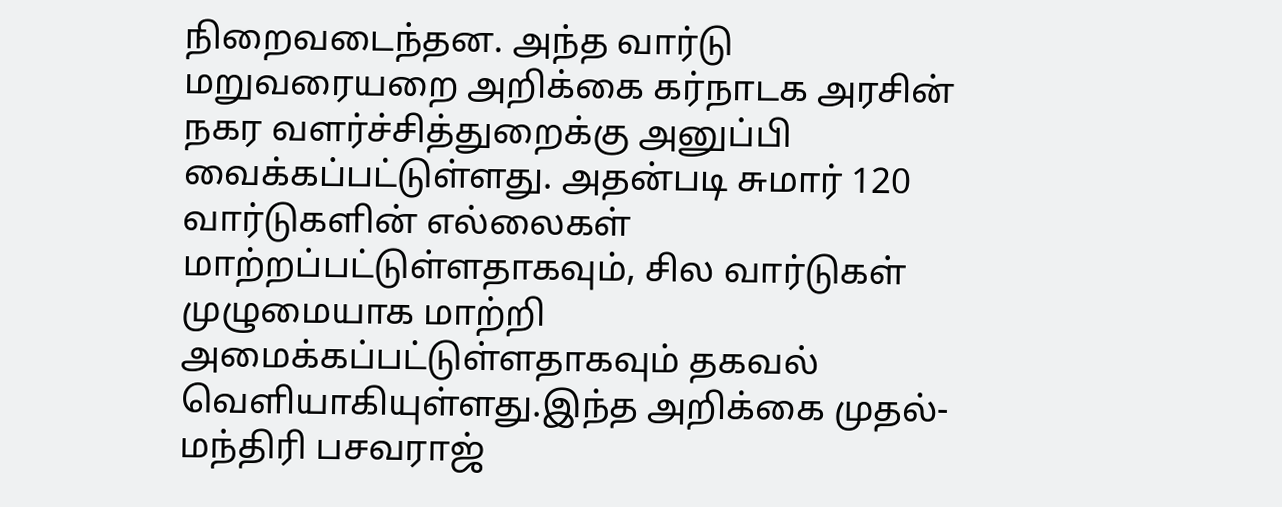நிறைவடைந்தன. அந்த வார்டு மறுவரையறை அறிக்கை கர்நாடக அரசின் நகர வளர்ச்சித்துறைக்கு அனுப்பி வைக்கப்பட்டுள்ளது. அதன்படி சுமார் 120 வார்டுகளின் எல்லைகள் மாற்றப்பட்டுள்ளதாகவும், சில வார்டுகள் முழுமையாக மாற்றி அமைக்கப்பட்டுள்ளதாகவும் தகவல் வெளியாகியுள்ளது.இந்த அறிக்கை முதல்-மந்திரி பசவராஜ்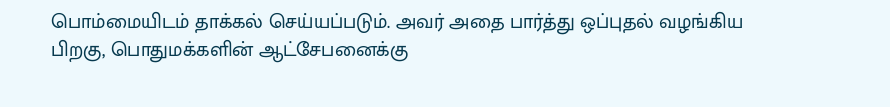பொம்மையிடம் தாக்கல் செய்யப்படும். அவர் அதை பார்த்து ஒப்புதல் வழங்கிய பிறகு, பொதுமக்களின் ஆட்சேபனைக்கு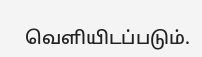வெளியிடப்படும்.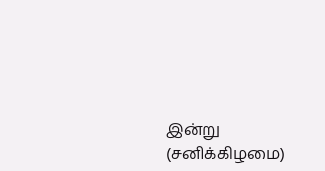இன்று (சனிக்கிழமை)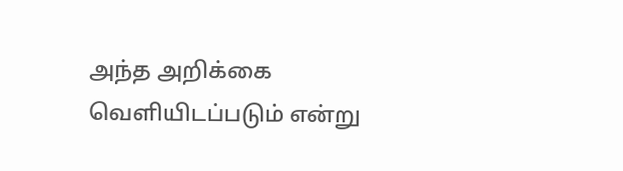அந்த அறிக்கை வெளியிடப்படும் என்று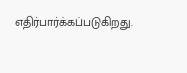எதிர்பார்க்கப்படுகிறது.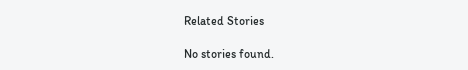Related Stories

No stories found.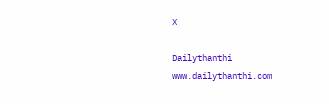X

Dailythanthi
www.dailythanthi.com